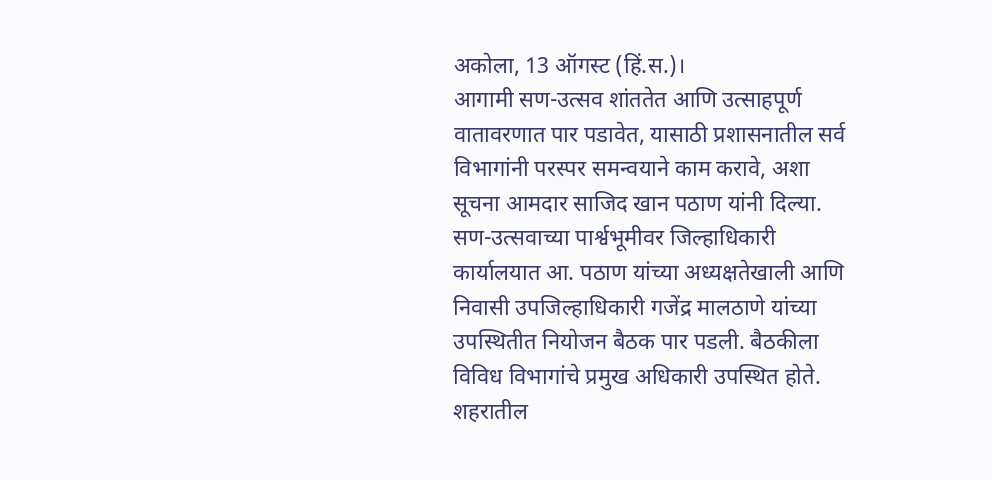अकोला, 13 ऑगस्ट (हिं.स.)।
आगामी सण-उत्सव शांततेत आणि उत्साहपूर्ण वातावरणात पार पडावेत, यासाठी प्रशासनातील सर्व विभागांनी परस्पर समन्वयाने काम करावे, अशा सूचना आमदार साजिद खान पठाण यांनी दिल्या. सण-उत्सवाच्या पार्श्वभूमीवर जिल्हाधिकारी कार्यालयात आ. पठाण यांच्या अध्यक्षतेखाली आणि निवासी उपजिल्हाधिकारी गजेंद्र मालठाणे यांच्या उपस्थितीत नियोजन बैठक पार पडली. बैठकीला विविध विभागांचे प्रमुख अधिकारी उपस्थित होते.
शहरातील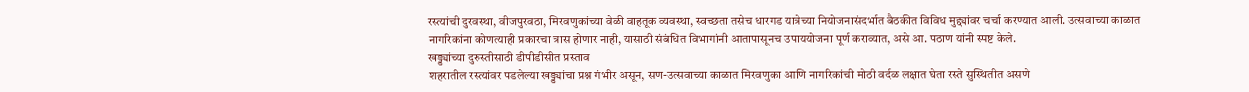रस्त्यांची दुरवस्था, वीजपुरवठा, मिरवणुकांच्या वेळी वाहतूक व्यवस्था, स्वच्छता तसेच धारगड यात्रेच्या नियोजनासंदर्भात बैठकीत विविध मुद्द्यांवर चर्चा करण्यात आली. उत्सवाच्या काळात नागरिकांना कोणत्याही प्रकारचा त्रास होणार नाही, यासाठी संबंधित विभागांनी आतापासूनच उपाययोजना पूर्ण कराव्यात, असे आ. पठाण यांनी स्पष्ट केले.
खड्ड्यांच्या दुरुस्तीसाठी डीपीडीसीत प्रस्ताव
शहरातील रस्त्यांवर पडलेल्या खड्ड्यांचा प्रश्न गंभीर असून, सण-उत्सवाच्या काळात मिरवणुका आणि नागरिकांची मोठी वर्दळ लक्षात घेता रस्ते सुस्थितीत असणे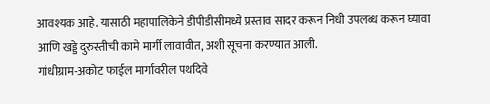आवश्यक आहे. यासाठी महापालिकेने डीपीडीसीमध्ये प्रस्ताव सादर करून निधी उपलब्ध करून घ्यावा आणि खड्डे दुरुस्तीची कामे मार्गी लावावीत, अशी सूचना करण्यात आली.
गांधीग्राम-अकोट फाईल मार्गावरील पथदिवे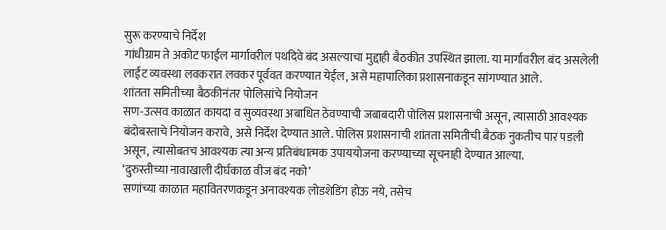सुरू करण्याचे निर्देश
गांधीग्राम ते अकोट फाईल मार्गावरील पथदिवे बंद असल्याचा मुद्दाही बैठकीत उपस्थित झाला. या मार्गावरील बंद असलेली लाईट व्यवस्था लवकरात लवकर पूर्ववत करण्यात येईल, असे महापालिका प्रशासनाकडून सांगण्यात आले.
शांतता समितीच्या बैठकीनंतर पोलिसांचे नियोजन
सण-उत्सव काळात कायदा व सुव्यवस्था अबाधित ठेवण्याची जबाबदारी पोलिस प्रशासनाची असून, त्यासाठी आवश्यक बंदोबस्ताचे नियोजन करावे, असे निर्देश देण्यात आले. पोलिस प्रशासनाची शांतता समितीची बैठक नुकतीच पार पडली असून, त्यासोबतच आवश्यक त्या अन्य प्रतिबंधात्मक उपाययोजना करण्याच्या सूचनाही देण्यात आल्या.
‘दुरुस्तीच्या नावाखाली दीर्घकाळ वीज बंद नको’
सणांच्या काळात महावितरणकडून अनावश्यक लोडशेडिंग होऊ नये, तसेच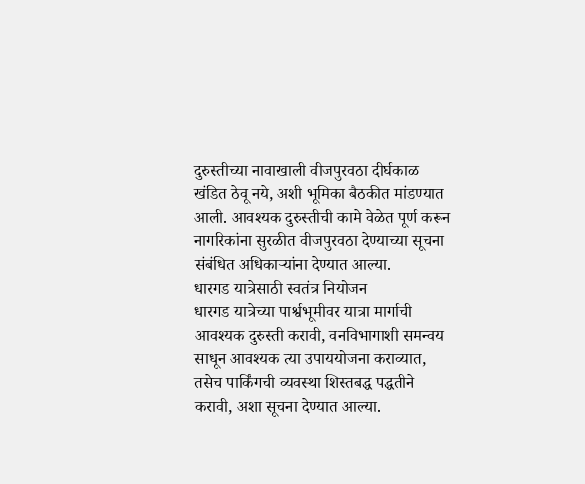दुरुस्तीच्या नावाखाली वीजपुरवठा दीर्घकाळ खंडित ठेवू नये, अशी भूमिका बैठकीत मांडण्यात आली. आवश्यक दुरुस्तीची कामे वेळेत पूर्ण करून नागरिकांना सुरळीत वीजपुरवठा देण्याच्या सूचना संबंधित अधिकाऱ्यांना देण्यात आल्या.
धारगड यात्रेसाठी स्वतंत्र नियोजन
धारगड यात्रेच्या पार्श्वभूमीवर यात्रा मार्गाची आवश्यक दुरुस्ती करावी, वनविभागाशी समन्वय साधून आवश्यक त्या उपाययोजना कराव्यात, तसेच पार्किंगची व्यवस्था शिस्तबद्ध पद्धतीने करावी, अशा सूचना देण्यात आल्या.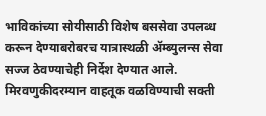भाविकांच्या सोयीसाठी विशेष बससेवा उपलब्ध करून देण्याबरोबरच यात्रास्थळी ॲम्ब्युलन्स सेवा सज्ज ठेवण्याचेही निर्देश देण्यात आले.
मिरवणुकीदरम्यान वाहतूक वळविण्याची सक्ती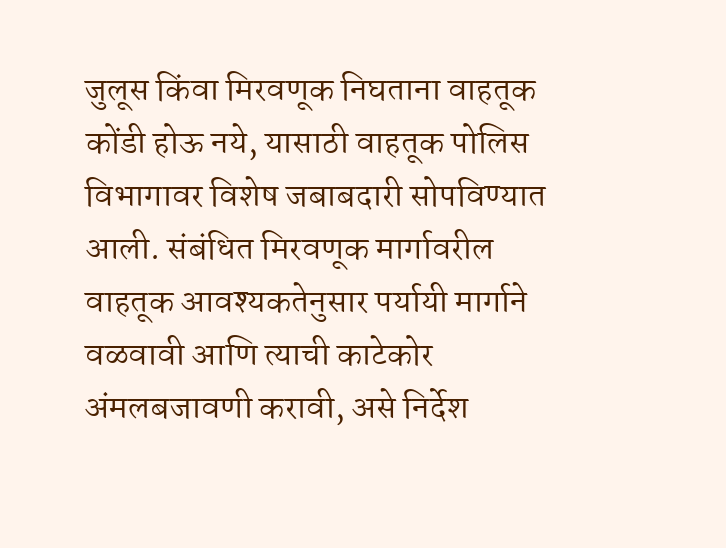जुलूस किंवा मिरवणूक निघताना वाहतूक कोंडी होऊ नये, यासाठी वाहतूक पोलिस विभागावर विशेष जबाबदारी सोपविण्यात आली. संबंधित मिरवणूक मार्गावरील वाहतूक आवश्यकतेनुसार पर्यायी मार्गाने वळवावी आणि त्याची काटेकोर अंमलबजावणी करावी, असे निर्देश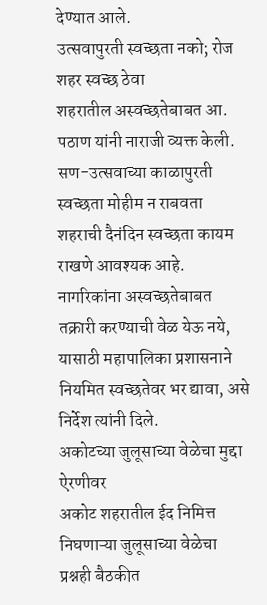देण्यात आले.
उत्सवापुरती स्वच्छता नको; रोज शहर स्वच्छ ठेवा
शहरातील अस्वच्छतेबाबत आ. पठाण यांनी नाराजी व्यक्त केली. सण-उत्सवाच्या काळापुरती स्वच्छता मोहीम न राबवता शहराची दैनंदिन स्वच्छता कायम राखणे आवश्यक आहे. नागरिकांना अस्वच्छतेबाबत तक्रारी करण्याची वेळ येऊ नये, यासाठी महापालिका प्रशासनाने नियमित स्वच्छतेवर भर द्यावा, असे निर्देश त्यांनी दिले.
अकोटच्या जुलूसाच्या वेळेचा मुद्दा ऐरणीवर
अकोट शहरातील ईद निमित्त निघणाऱ्या जुलूसाच्या वेळेचा प्रश्नही बैठकीत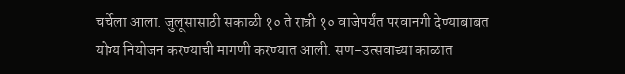चर्चेला आला. जुलूसासाठी सकाळी १० ते रात्री १० वाजेपर्यंत परवानगी देण्याबाबत योग्य नियोजन करण्याची मागणी करण्यात आली. सण-उत्सवाच्या काळात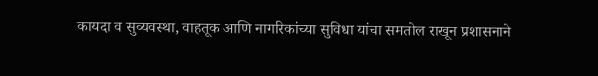कायदा व सुव्यवस्था, वाहतूक आणि नागरिकांच्या सुविधा यांचा समतोल राखून प्रशासनाने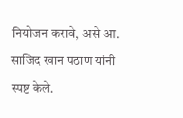नियोजन करावे, असे आ. साजिद खान पठाण यांनी स्पष्ट केले.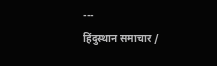---
हिंदुस्थान समाचार /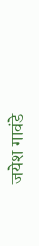जयेश गावंडे